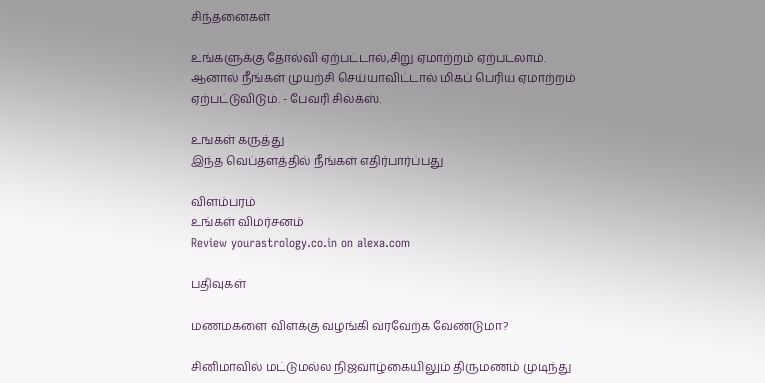சிந்தனைகள்

உங்களுக்கு தோல்வி ஏற்பட்டால்,சிறு ஏமாற்றம் ஏற்படலாம். ஆனால் நீங்கள் முயற்சி செய்யாவிட்டால் மிகப் பெரிய ஏமாற்றம் ஏற்பட்டுவிடும். - பேவரி சில்க்ஸ்.

உஙகள் கருத்து
இந்த வெப்தளத்தில் நீங்கள் எதிர்பார்ப்பது

விளம்பரம்
உங்கள் விமர்சனம்
Review yourastrology.co.in on alexa.com

பதிவுகள்

மணமகளை விளக்கு வழங்கி வரவேற்க வேண்டுமா?

சினிமாவில் மட்டுமல்ல நிஜவாழ்கையிலும் திருமணம் முடிந்து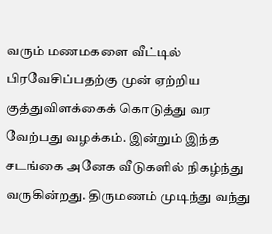வரும் மணமகளை வீட்டில் பிரவேசிப்பதற்கு முன் ஏற்றிய குத்துவிளக்கைக் கொடுத்து வர வேற்பது வழக்கம். இன்றும் இந்த சடங்கை அனேக வீடுகளில் நிகழ்ந்து வருகின்றது. திருமணம் முடிந்து வந்து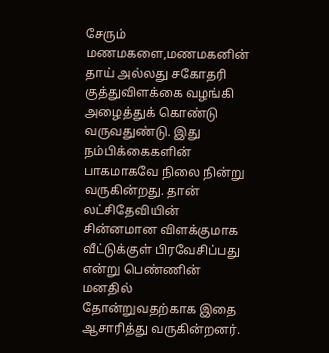சேரும் மணமகளை,மணமகனின் தாய் அல்லது சகோதரி குத்துவிளக்கை வழங்கி அழைத்துக் கொண்டு வருவதுண்டு. இது நம்பிக்கைகளின் பாகமாகவே நிலை நின்று வருகின்றது. தான் லட்சிதேவியின் சின்னமான விளக்குமாக வீட்டுக்குள் பிரவேசிப்பது என்று பெண்ணின் மனதில் தோன்றுவதற்காக இதை ஆசாரித்து வருகின்றனர்.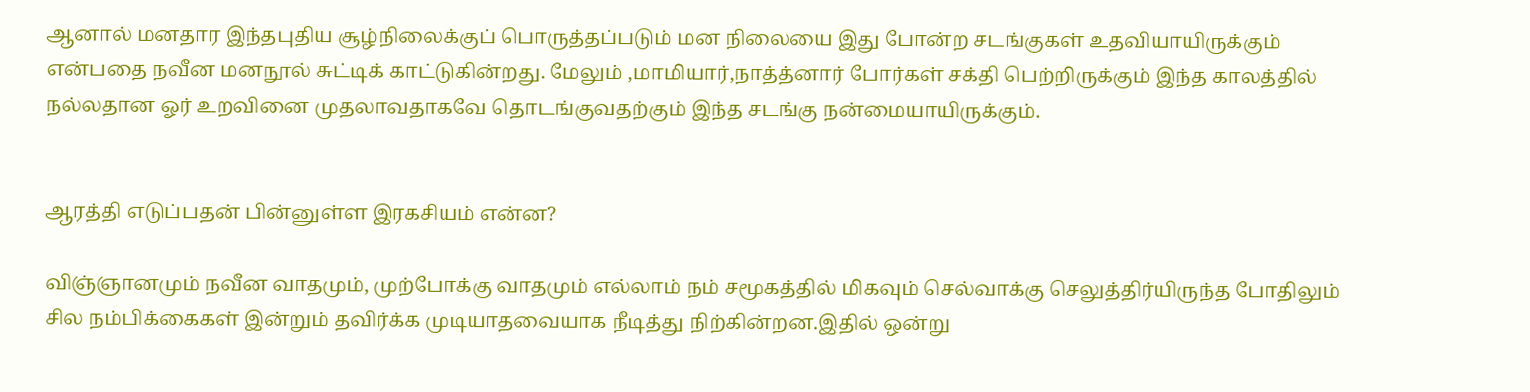ஆனால் மனதார இந்தபுதிய சூழ்நிலைக்குப் பொருத்தப்படும் மன நிலையை இது போன்ற சடங்குகள் உதவியாயிருக்கும் என்பதை நவீன மனநூல் சுட்டிக் காட்டுகின்றது. மேலும் ,மாமியார்,நாத்த்னார் போர்கள் சக்தி பெற்றிருக்கும் இந்த காலத்தில் நல்லதான ஓர் உறவினை முதலாவதாகவே தொடங்குவதற்கும் இந்த சடங்கு நன்மையாயிருக்கும்.


ஆரத்தி எடுப்பதன் பின்னுள்ள இரகசியம் என்ன?

விஞ்ஞானமும் நவீன வாதமும், முற்போக்கு வாதமும் எல்லாம் நம் சமூகத்தில் மிகவும் செல்வாக்கு செலுத்திர்யிருந்த போதிலும் சில நம்பிக்கைகள் இன்றும் தவிர்க்க முடியாதவையாக நீடித்து நிற்கின்றன.இதில் ஒன்று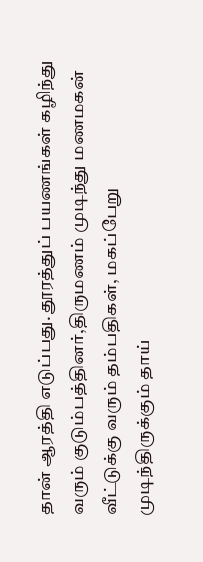தான் ஆரத்தி எடுப்பது. தூரத்துப் பயணங்கள் கழிந்து வரும் குடும்பத்தினர்,திருமணம் முடிந்து மணமகன் வீட்டுக்கு வரும் தம்பதிகள், மகப்பேறு முடிந்திருக்கும் தாய்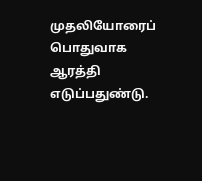முதலியோரைப் பொதுவாக ஆரத்தி எடுப்பதுண்டு.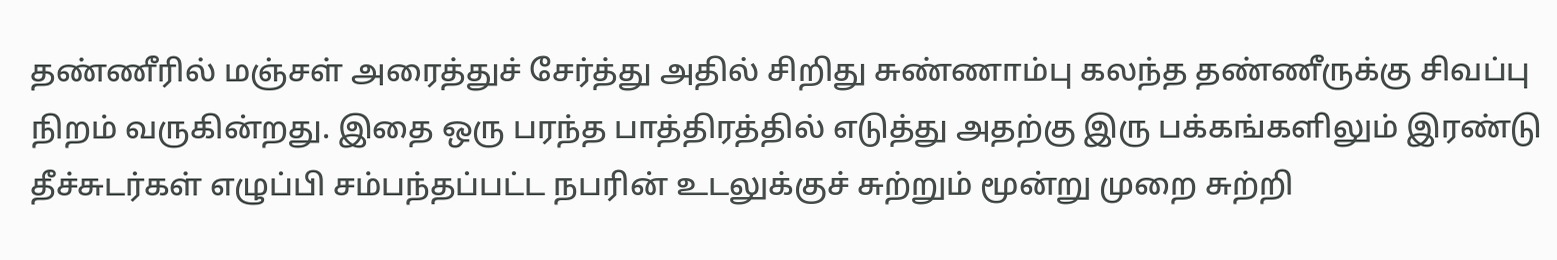தண்ணீரில் மஞ்சள் அரைத்துச் சேர்த்து அதில் சிறிது சுண்ணாம்பு கலந்த தண்ணீருக்கு சிவப்பு நிறம் வருகின்றது. இதை ஒரு பரந்த பாத்திரத்தில் எடுத்து அதற்கு இரு பக்கங்களிலும் இரண்டு தீச்சுடர்கள் எழுப்பி சம்பந்தப்பட்ட நபரின் உடலுக்குச் சுற்றும் மூன்று முறை சுற்றி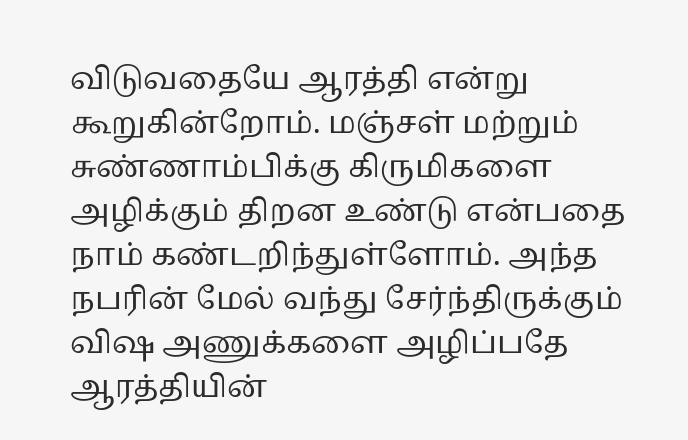விடுவதையே ஆரத்தி என்று கூறுகின்றோம். மஞ்சள் மற்றும் சுண்ணாம்பிக்கு கிருமிகளை அழிக்கும் திறன உண்டு என்பதை நாம் கண்டறிந்துள்ளோம். அந்த நபரின் மேல் வந்து சேர்ந்திருக்கும் விஷ அணுக்களை அழிப்பதே ஆரத்தியின்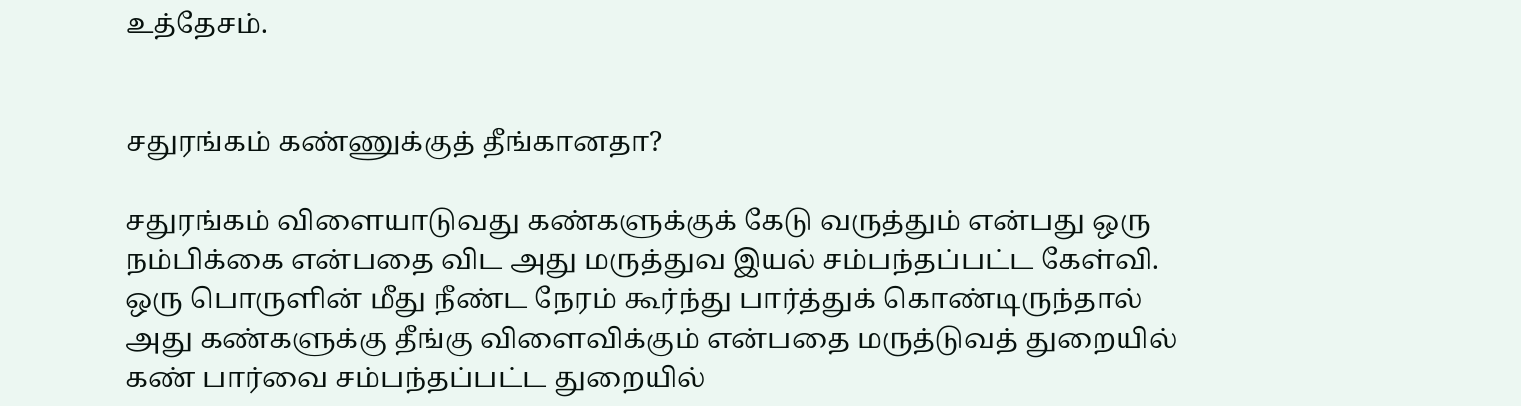உத்தேசம்.


சதுரங்கம் கண்ணுக்குத் தீங்கானதா?

சதுரங்கம் விளையாடுவது கண்களுக்குக் கேடு வருத்தும் என்பது ஒரு நம்பிக்கை என்பதை விட அது மருத்துவ இயல் சம்பந்தப்பட்ட கேள்வி. ஒரு பொருளின் மீது நீண்ட நேரம் கூர்ந்து பார்த்துக் கொண்டிருந்தால் அது கண்களுக்கு தீங்கு விளைவிக்கும் என்பதை மருத்டுவத் துறையில் கண் பார்வை சம்பந்தப்பட்ட துறையில்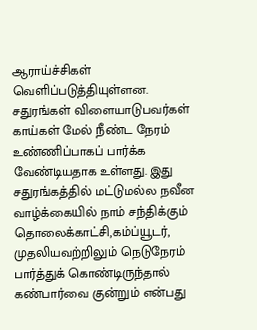ஆராய்ச்சிகள் வெளிப்படுத்தியுள்ளன. சதுரங்கள் விளையாடுபவர்கள் காய்கள் மேல் நீண்ட நேரம் உண்ணிப்பாகப் பார்க்க வேண்டியதாக உள்ளது. இது சதுரங்கத்தில் மட்டுமல்ல நவீன வாழ்க்கையில் நாம் சந்திக்கும் தொலைக்காட்சி,கம்ப்யூடர், முதலியவற்றிலும் நெடுநேரம் பார்த்துக் கொண்டிருந்தால் கண்பார்வை குன்றும் என்பது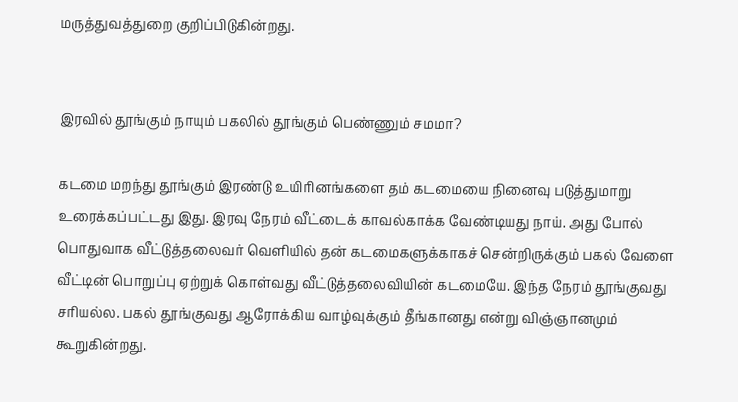மருத்துவத்துறை குறிப்பிடுகின்றது.


இரவில் தூங்கும் நாயும் பகலில் தூங்கும் பெண்ணும் சமமா?

கடமை மறந்து தூங்கும் இரண்டு உயிரினங்களை தம் கடமையை நினைவு படுத்துமாறு உரைக்கப்பட்டது இது. இரவு நேரம் வீட்டைக் காவல்காக்க வேண்டியது நாய். அது போல் பொதுவாக வீட்டுத்தலைவர் வெளியில் தன் கடமைகளுக்காகச் சென்றிருக்கும் பகல் வேளை வீட்டின் பொறுப்பு ஏற்றுக் கொள்வது வீட்டுத்தலைவியின் கடமையே. இந்த நேரம் தூங்குவது சரியல்ல. பகல் தூங்குவது ஆரோக்கிய வாழ்வுக்கும் தீங்கானது என்று விஞ்ஞானமும் கூறுகின்றது.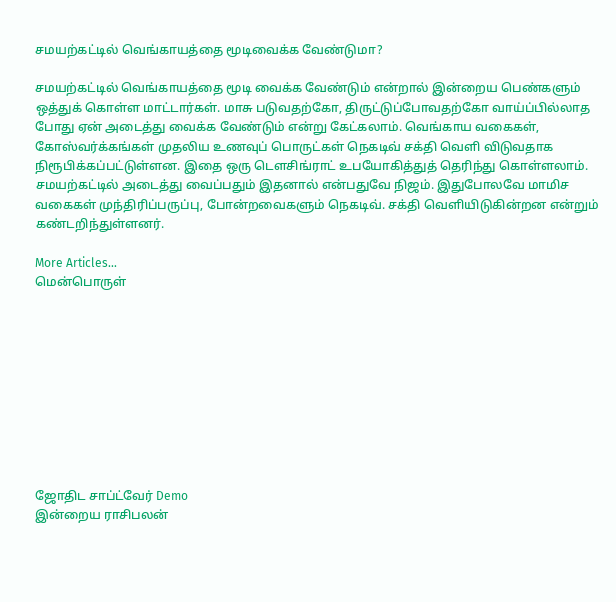சமயற்கட்டில் வெங்காயத்தை மூடிவைக்க வேண்டுமா?

சமயற்கட்டில் வெங்காயத்தை மூடி வைக்க வேண்டும் என்றால் இன்றைய பெண்களும் ஒத்துக் கொள்ள மாட்டார்கள். மாசு படுவதற்கோ, திருட்டுப்போவதற்கோ வாய்ப்பில்லாத போது ஏன் அடைத்து வைக்க வேண்டும் என்று கேட்கலாம். வெங்காய வகைகள், கோஸ்வர்க்கங்கள் முதலிய உணவுப் பொருட்கள் நெகடிவ் சக்தி வெளி விடுவதாக நிரூபிக்கப்பட்டுள்ளன. இதை ஒரு டெளசிங்ராட் உபயோகித்துத் தெரிந்து கொள்ளலாம். சமயற்கட்டில் அடைத்து வைப்பதும் இதனால் என்பதுவே நிஜம். இதுபோலவே மாமிச வகைகள் முந்திரிப்பருப்பு, போன்றவைகளும் நெகடிவ். சக்தி வெளியிடுகின்றன என்றும் கண்டறிந்துள்ளனர்.

More Articles...
மென்பொருள்










ஜோதிட சாப்ட்வேர் Demo
இன்றைய ராசிபலன்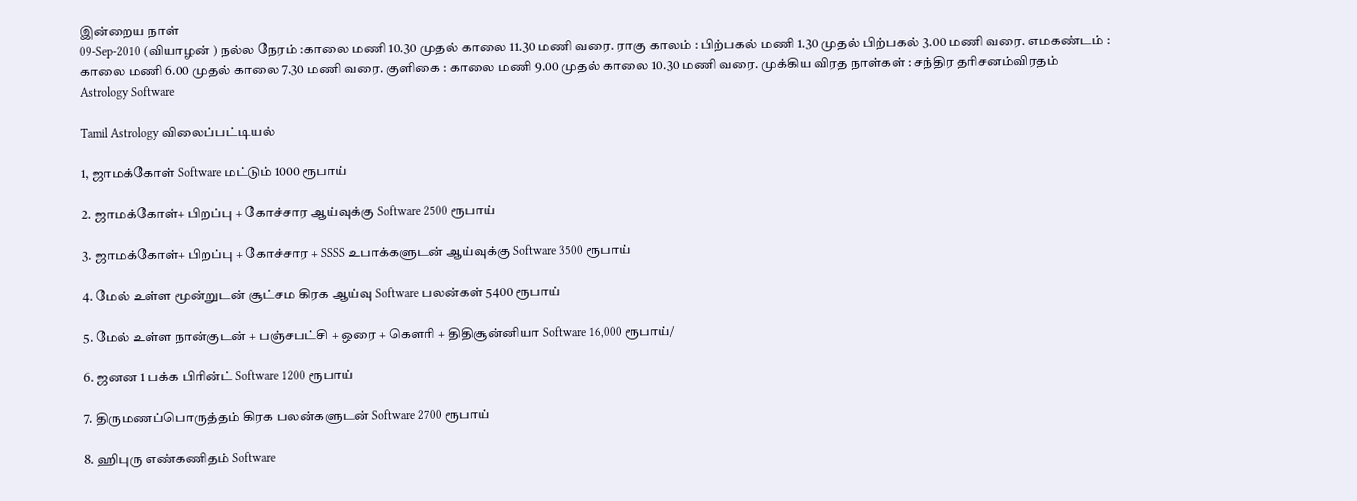இன்றைய நாள்
09-Sep-2010 (வியாழன் ) நல்ல நேரம் :காலை மணி 10.30 முதல் காலை 11.30 மணி வரை. ராகு காலம் : பிற்பகல் மணி 1.30 முதல் பிற்பகல் 3.00 மணி வரை. எமகண்டம் : காலை மணி 6.00 முதல் காலை 7.30 மணி வரை. குளிகை : காலை மணி 9.00 முதல் காலை 10.30 மணி வரை. முக்கிய விரத நாள்கள் : சந்திர தரிசனம்விரதம்
Astrology Software

Tamil Astrology விலைப்பட்டியல்

1, ஜாமக்கோள் Software மட்டும் 1000 ரூபாய்

2. ஜாமக்கோள்+ பிறப்பு + கோச்சார ஆய்வுக்கு Software 2500 ரூபாய்

3. ஜாமக்கோள்+ பிறப்பு + கோச்சார + SSSS உபாக்களுடன் ஆய்வுக்கு Software 3500 ரூபாய்

4. மேல் உள்ள மூன்றுடன் சூட்சம கிரக ஆய்வு Software பலன்கள் 5400 ரூபாய்

5. மேல் உள்ள நான்குடன் + பஞ்சபட்சி + ஒரை + கெளரி + திதிசூன்னியா Software 16,000 ரூபாய்/

6. ஜனன 1 பக்க பிரின்ட் Software 1200 ரூபாய்

7. திருமணப்பொருத்தம் கிரக பலன்களுடன் Software 2700 ரூபாய்

8. ஹிபுரு எண்கணிதம் Software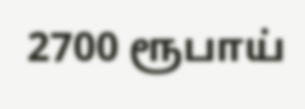2700 ரூபாய்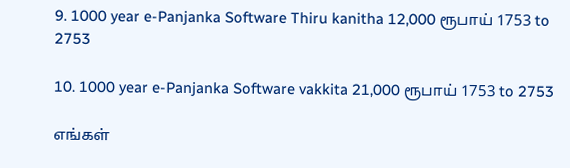9. 1000 year e-Panjanka Software Thiru kanitha 12,000 ரூபாய் 1753 to 2753

10. 1000 year e-Panjanka Software vakkita 21,000 ரூபாய் 1753 to 2753

எங்கள்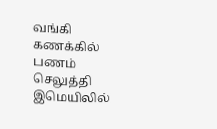வங்கி கணக்கில் பணம் செலுத்தி இமெயிலில்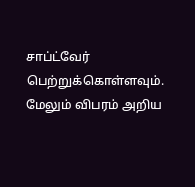சாப்ட்வேர் பெற்றுக்கொள்ளவும். மேலும் விபரம் அறிய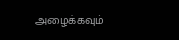அழைக்கவும்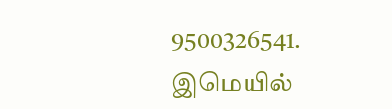9500326541. இமெயில்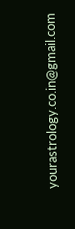yourastrology.co.in@gmail.com